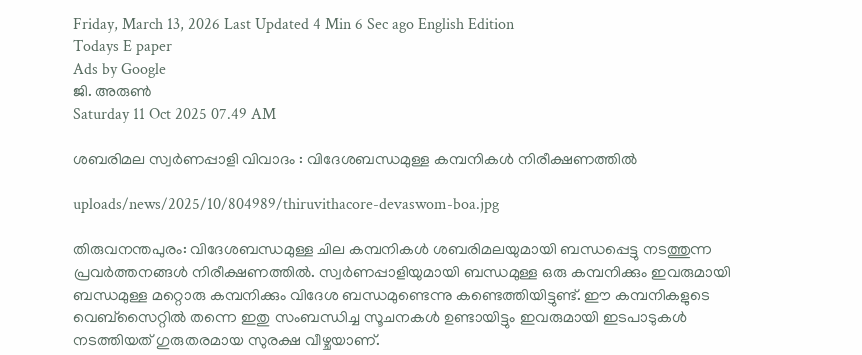Friday, March 13, 2026 Last Updated 4 Min 6 Sec ago English Edition
Todays E paper
Ads by Google
ജി. അരുണ്‍
Saturday 11 Oct 2025 07.49 AM

ശബരിമല സ്വര്‍ണപ്പാളി വിവാദം : വിദേശബന്ധമുള്ള കമ്പനികള്‍ നിരീക്ഷണത്തില്‍

uploads/news/2025/10/804989/thiruvithacore-devaswom-boa.jpg

തിരുവനന്തപുരം: വിദേശബന്ധമുള്ള ചില കമ്പനികള്‍ ശബരിമലയുമായി ബന്ധപ്പെട്ടു നടത്തുന്ന പ്രവര്‍ത്തനങ്ങള്‍ നിരീക്ഷണത്തില്‍. സ്വര്‍ണപ്പാളിയുമായി ബന്ധമുള്ള ഒരു കമ്പനിക്കും ഇവരുമായി ബന്ധമുള്ള മറ്റൊരു കമ്പനിക്കും വിദേശ ബന്ധമുണ്ടെന്നു കണ്ടെത്തിയിട്ടുണ്ട്. ഈ കമ്പനികളുടെ വെബ്‌സൈറ്റില്‍ തന്നെ ഇതു സംബന്ധിച്ച സൂചനകള്‍ ഉണ്ടായിട്ടും ഇവരുമായി ഇടപാടുകള്‍ നടത്തിയത് ഗുരുതരമായ സുരക്ഷ വീഴ്ചയാണ്.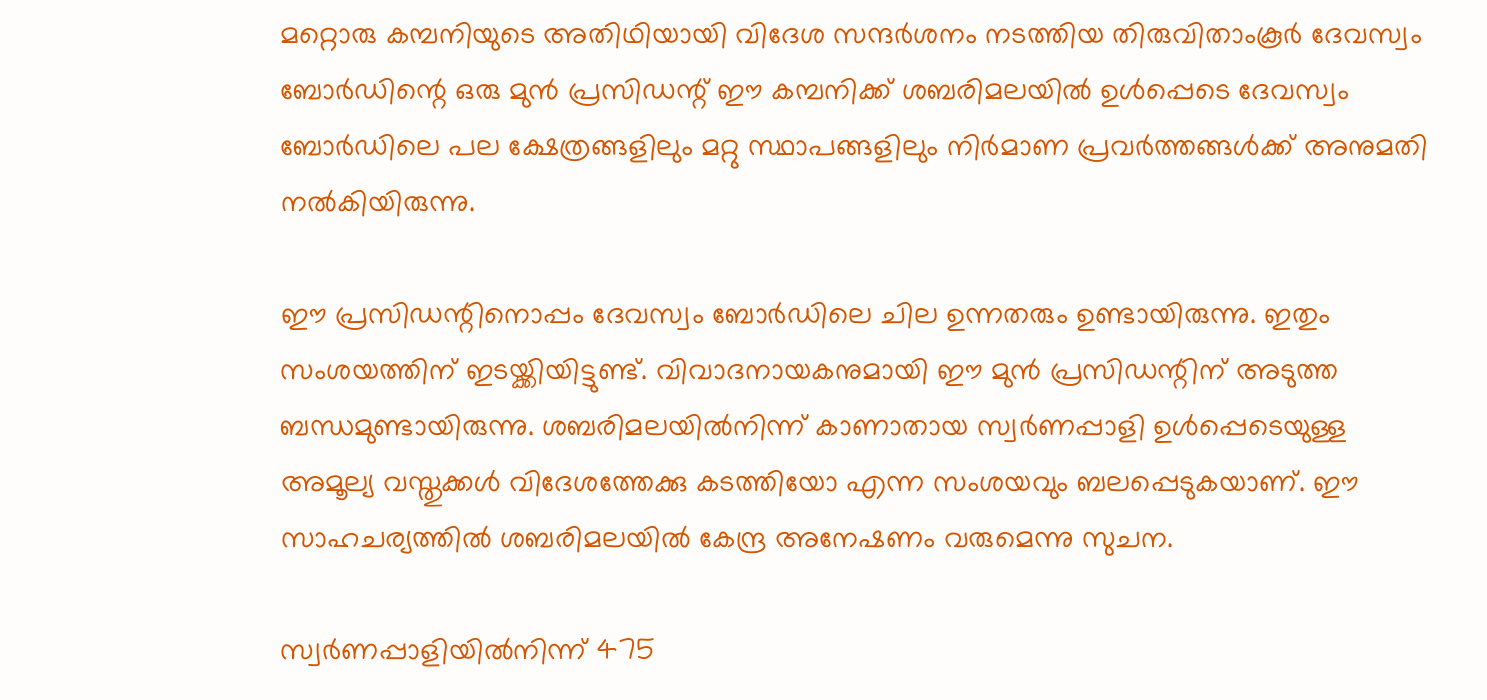മറ്റൊരു കമ്പനിയുടെ അതിഥിയായി വിദേശ സന്ദര്‍ശനം നടത്തിയ തിരുവിതാംകൂര്‍ ദേവസ്വം ബോര്‍ഡിന്റെ ഒരു മുന്‍ പ്രസിഡന്റ് ഈ കമ്പനിക്ക് ശബരിമലയില്‍ ഉള്‍പ്പെടെ ദേവസ്വം ബോര്‍ഡിലെ പല ക്ഷേത്രങ്ങളിലും മറ്റു സ്ഥാപങ്ങളിലും നിര്‍മാണ പ്രവര്‍ത്തങ്ങള്‍ക്ക് അനുമതി നല്‍കിയിരുന്നു.

ഈ പ്രസിഡന്റിനൊപ്പം ദേവസ്വം ബോര്‍ഡിലെ ചില ഉന്നതരും ഉണ്ടായിരുന്നു. ഇതും സംശയത്തിന് ഇടയ്ക്കിയിട്ടുണ്ട്. വിവാദനായകനുമായി ഈ മുന്‍ പ്രസിഡന്റിന് അടുത്ത ബന്ധമുണ്ടായിരുന്നു. ശബരിമലയില്‍നിന്ന് കാണാതായ സ്വര്‍ണപ്പാളി ഉള്‍പ്പെടെയുള്ള അമൂല്യ വസ്തുക്കള്‍ വിദേശത്തേക്കു കടത്തിയോ എന്ന സംശയവും ബലപ്പെടുകയാണ്. ഈ സാഹചര്യത്തില്‍ ശബരിമലയില്‍ കേന്ദ്ര അനേഷണം വരുമെന്നു സുചന.

സ്വര്‍ണപ്പാളിയില്‍നിന്ന് 475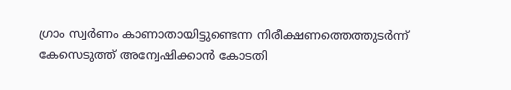ഗ്രാം സ്വര്‍ണം കാണാതായിട്ടുണ്ടെന്ന നിരീക്ഷണത്തെത്തുടര്‍ന്ന് കേസെടുത്ത് അന്വേഷിക്കാന്‍ കോടതി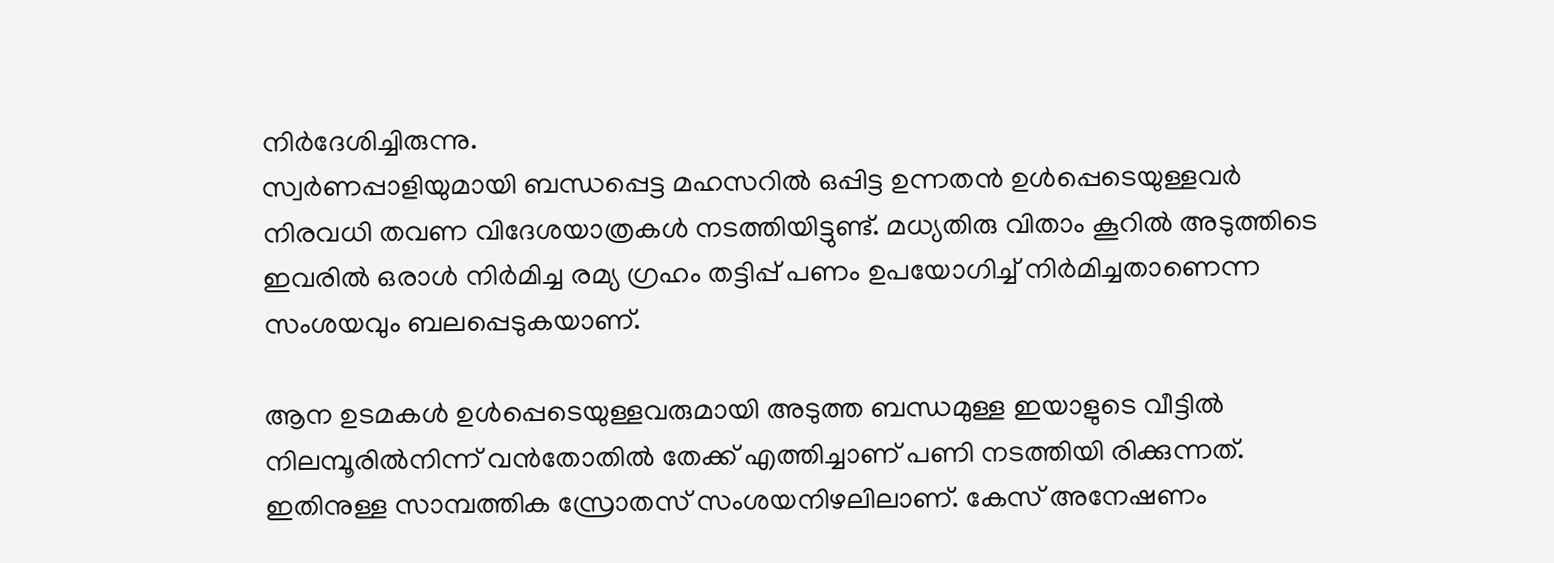നിര്‍ദേശിച്ചിരുന്നു.
സ്വര്‍ണപ്പാളിയുമായി ബന്ധപ്പെട്ട മഹസറില്‍ ഒപ്പിട്ട ഉന്നതന്‍ ഉള്‍പ്പെടെയുള്ളവര്‍ നിരവധി തവണ വിദേശയാത്രകള്‍ നടത്തിയിട്ടുണ്ട്. മധ്യതിരു വിതാം കൂറില്‍ അടുത്തിടെ ഇവരില്‍ ഒരാള്‍ നിര്‍മിച്ച രമ്യ ഗ്രഹം തട്ടിപ്പ് പണം ഉപയോഗിച്ച് നിര്‍മിച്ചതാണെന്ന സംശയവും ബലപ്പെടുകയാണ്.

ആന ഉടമകള്‍ ഉള്‍പ്പെടെയുള്ളവരുമായി അടുത്ത ബന്ധമുള്ള ഇയാളുടെ വീട്ടില്‍ നിലമ്പൂരില്‍നിന്ന് വന്‍തോതില്‍ തേക്ക് എത്തിച്ചാണ് പണി നടത്തിയി രിക്കുന്നത്. ഇതിനുള്ള സാമ്പത്തിക സ്രോതസ് സംശയനിഴലിലാണ്. കേസ് അനേഷണം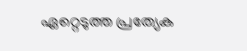ഏറ്റെടുത്ത പ്രത്യേക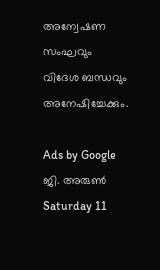അന്വേഷണ സംഘവും വിദേശ ബന്ധവും അനേഷിച്ചേക്കും.

Ads by Google
ജി. അരുണ്‍
Saturday 11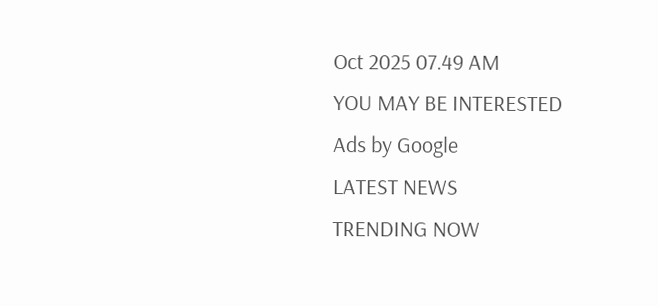Oct 2025 07.49 AM
YOU MAY BE INTERESTED
Ads by Google
LATEST NEWS
TRENDING NOW